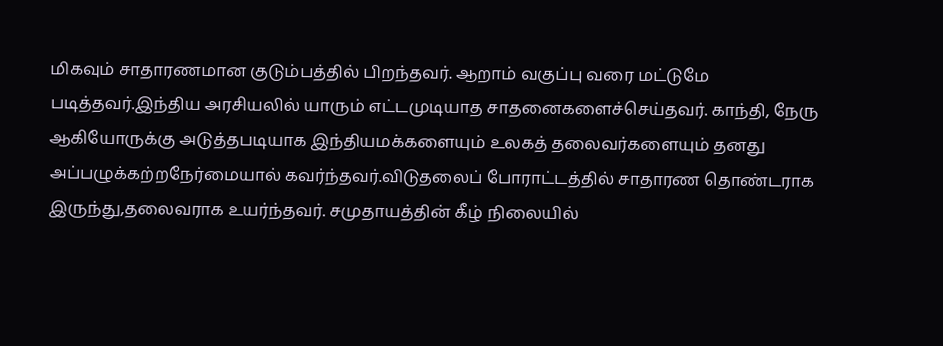மிகவும் சாதாரணமான குடும்பத்தில் பிறந்தவர். ஆறாம் வகுப்பு வரை மட்டுமே படித்தவர்.இந்திய அரசியலில் யாரும் எட்டமுடியாத சாதனைகளைச்செய்தவர். காந்தி, நேரு ஆகியோருக்கு அடுத்தபடியாக இந்தியமக்களையும் உலகத் தலைவர்களையும் தனது அப்பழுக்கற்றநேர்மையால் கவர்ந்தவர்.விடுதலைப் போராட்டத்தில் சாதாரண தொண்டராக இருந்து,தலைவராக உயர்ந்தவர். சமுதாயத்தின் கீழ் நிலையில்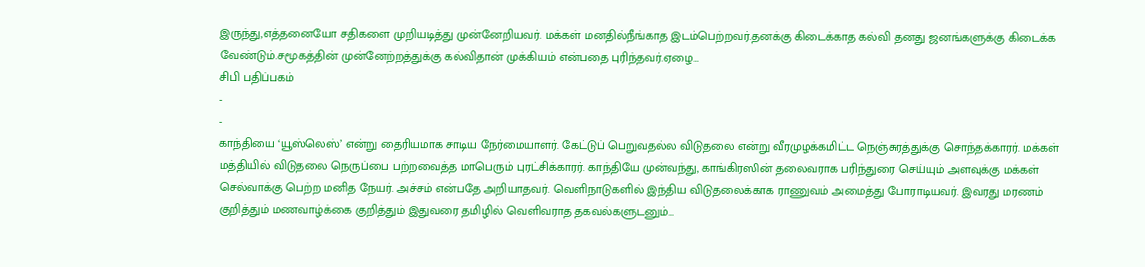இருந்து,எத்தனையோ சதிகளை முறியடித்து முன்னேறியவர். மக்கள் மனதில்நீங்காத இடம்பெற்றவர்.தனக்கு கிடைக்காத கல்வி தனது ஜனங்களுக்கு கிடைக்க வேண்டும்.சமூகத்தின் முன்னேற்றத்துக்கு கல்விதான் முக்கியம் என்பதை புரிந்தவர்.ஏழை…
சிபி பதிப்பகம்
-
-
காந்தியை ‘யூஸ்லெஸ்’ என்று தைரியமாக சாடிய நேர்மையாளர். கேட்டுப் பெறுவதல்ல விடுதலை என்று வீரமுழக்கமிட்ட நெஞ்சுரத்துக்கு சொந்தக்காரர். மக்கள் மத்தியில் விடுதலை நெருப்பை பற்றவைத்த மாபெரும் புரட்சிக்காரர். காந்தியே முன்வந்து, காங்கிரஸின் தலைவராக பரிந்துரை செய்யும் அளவுக்கு மக்கள் செல்வாக்கு பெற்ற மனித நேயர். அச்சம் என்பதே அறியாதவர். வெளிநாடுகளில் இந்திய விடுதலைக்காக ராணுவம் அமைத்து போராடியவர். இவரது மரணம் குறித்தும் மணவாழ்க்கை குறித்தும் இதுவரை தமிழில் வெளிவராத தகவல்களுடனும்…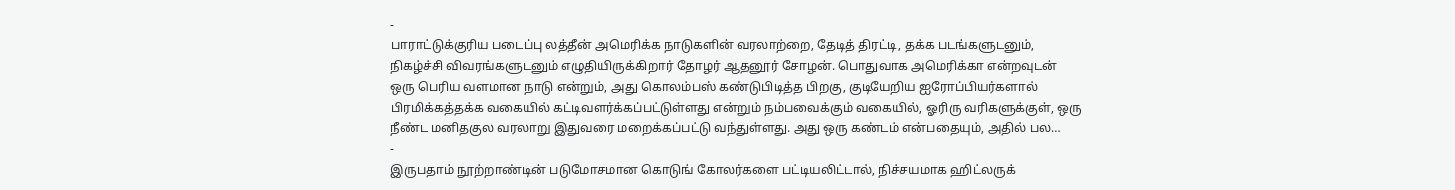-
பாராட்டுக்குரிய படைப்பு லத்தீன் அமெரிக்க நாடுகளின் வரலாற்றை, தேடித் திரட்டி, தக்க படங்களுடனும், நிகழ்ச்சி விவரங்களுடனும் எழுதியிருக்கிறார் தோழர் ஆதனூர் சோழன். பொதுவாக அமெரிக்கா என்றவுடன் ஒரு பெரிய வளமான நாடு என்றும், அது கொலம்பஸ் கண்டுபிடித்த பிறகு, குடியேறிய ஐரோப்பியர்களால் பிரமிக்கத்தக்க வகையில் கட்டிவளர்க்கப்பட்டுள்ளது என்றும் நம்பவைக்கும் வகையில், ஓரிரு வரிகளுக்குள், ஒரு நீண்ட மனிதகுல வரலாறு இதுவரை மறைக்கப்பட்டு வந்துள்ளது. அது ஒரு கண்டம் என்பதையும், அதில் பல…
-
இருபதாம் நூற்றாண்டின் படுமோசமான கொடுங் கோலர்களை பட்டியலிட்டால், நிச்சயமாக ஹிட்லருக்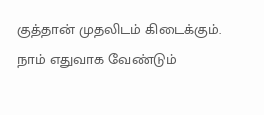குத்தான் முதலிடம் கிடைக்கும். நாம் எதுவாக வேண்டும்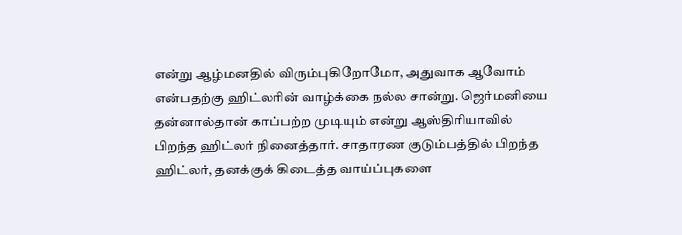என்று ஆழ்மனதில் விரும்புகிறோமோ, அதுவாக ஆவோம் என்பதற்கு ஹிட்லரின் வாழ்க்கை நல்ல சான்று. ஜெர்மனியை தன்னால்தான் காப்பற்ற முடியும் என்று ஆஸ்திரியாவில் பிறந்த ஹிட்லர் நினைத்தார். சாதாரண குடும்பத்தில் பிறந்த ஹிட்லர், தனக்குக் கிடைத்த வாய்ப்புகளை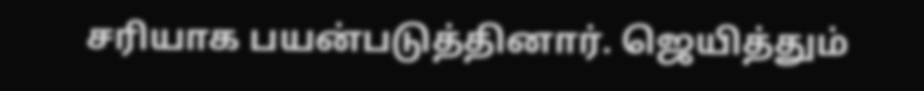சரியாக பயன்படுத்தினார். ஜெயித்தும்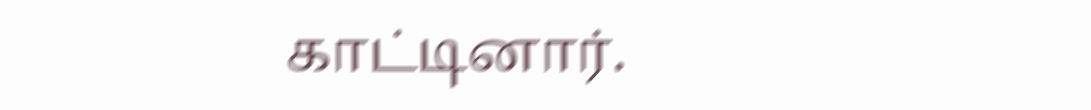காட்டினார்.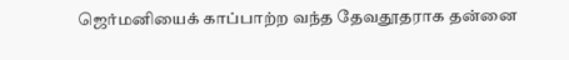ஜெர்மனியைக் காப்பாற்ற வந்த தேவதூதராக தன்னை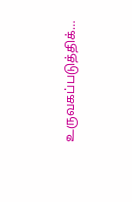உருவகப்படுத்திக்…